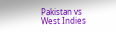Pakistan vs West Indies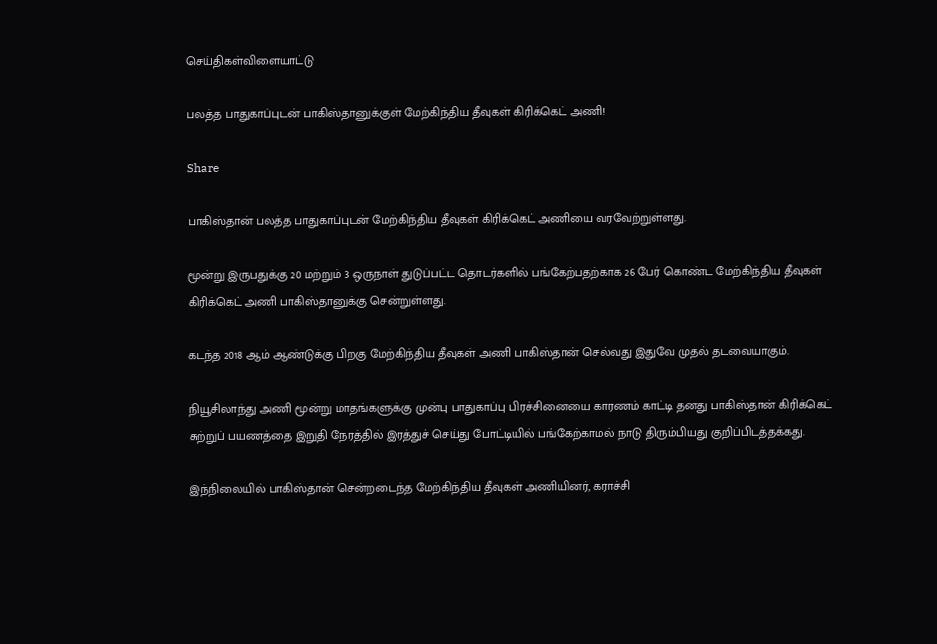செய்திகள்விளையாட்டு

பலத்த பாதுகாப்புடன் பாகிஸ்தானுக்குள் மேற்கிந்திய தீவுகள் கிரிக்கெட் அணி!

Share

பாகிஸ்தான் பலத்த பாதுகாப்புடன் மேற்கிந்திய தீவுகள் கிரிக்கெட் அணியை வரவேற்றுள்ளது.

மூன்று இருபதுக்கு 20 மற்றும் 3 ஒருநாள் துடுப்பட்ட தொடர்களில் பங்கேற்பதற்காக 26 பேர் கொண்ட மேற்கிந்திய தீவுகள் கிரிக்கெட் அணி பாகிஸ்தானுக்கு சென்றுள்ளது.

கடந்த 2018 ஆம் ஆண்டுக்கு பிறகு மேற்கிந்திய தீவுகள் அணி பாகிஸ்தான் செல்வது இதுவே முதல் தடவையாகும்.

நியூசிலாந்து அணி மூன்று மாதங்களுக்கு முன்பு பாதுகாப்பு பிரச்சினையை காரணம் காட்டி தனது பாகிஸ்தான் கிரிக்கெட் சுற்றுப் பயணத்தை இறுதி நேரத்தில் இரத்துச் செய்து போட்டியில் பங்கேற்காமல் நாடு திரும்பியது குறிப்பிடத்தக்கது.

இந்நிலையில் பாகிஸ்தான் சென்றடைந்த மேற்கிந்திய தீவுகள் அணியினர், கராச்சி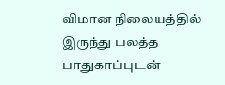விமான நிலையத்தில் இருந்து பலத்த பாதுகாப்புடன்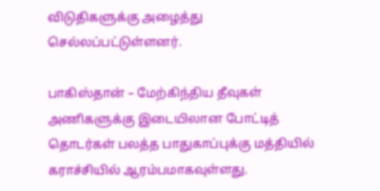விடுதிகளுக்கு அழைத்து செல்லப்பட்டுள்ளனர்.

பாகிஸ்தான் – மேற்கிந்திய தீவுகள் அணிகளுக்கு இடையிலான போட்டித் தொடர்கள் பலத்த பாதுகாப்புக்கு மத்தியில் கராச்சியில் ஆரம்பமாகவுள்ளது.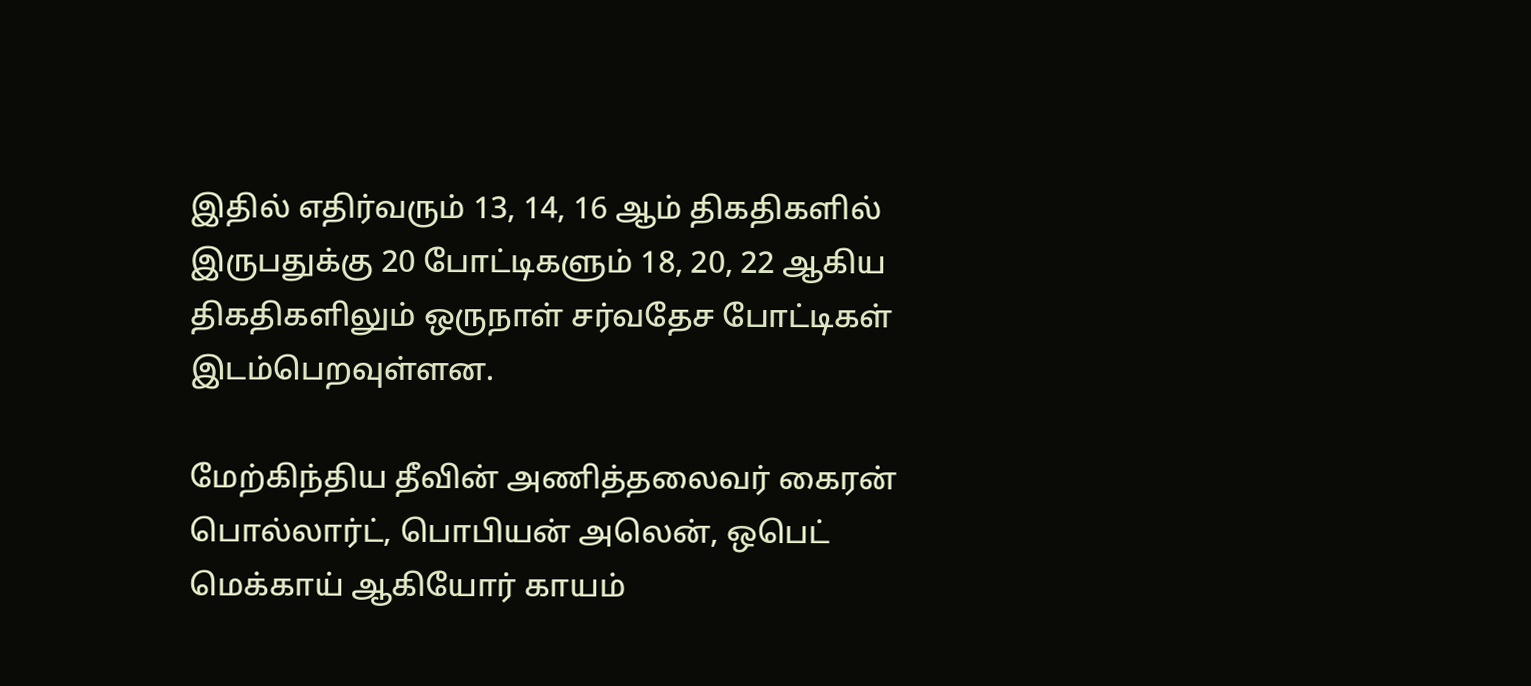இதில் எதிர்வரும் 13, 14, 16 ஆம் திகதிகளில் இருபதுக்கு 20 போட்டிகளும் 18, 20, 22 ஆகிய திகதிகளிலும் ஒருநாள் சர்வதேச போட்டிகள் இடம்பெறவுள்ளன.

மேற்கிந்திய தீவின் அணித்தலைவர் கைரன் பொல்லார்ட், பொபியன் அலென், ஒபெட் மெக்காய் ஆகியோர் காயம்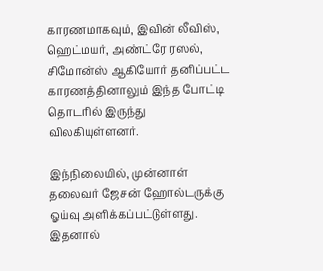காரணமாகவும், இவின் லீவிஸ், ஹெட்மயர், அண்ட்ரே ரஸல், சிமோன்ஸ் ஆகியோர் தனிப்பட்ட காரணத்தினாலும் இந்த போட்டி தொடரில் இருந்து விலகியுள்ளனர்.

இந்நிலையில், முன்னாள் தலைவர் ஜேசன் ஹோல்டருக்கு ஓய்வு அளிக்கப்பட்டுள்ளது. இதனால்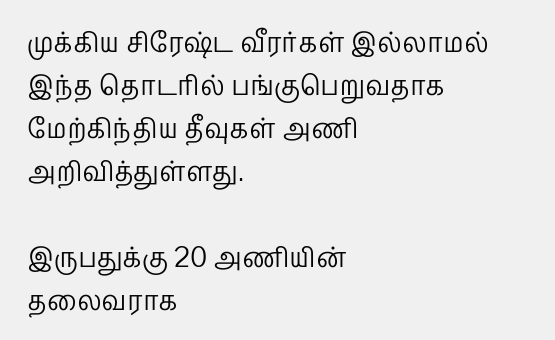முக்கிய சிரேஷ்ட வீரர்கள் இல்லாமல் இந்த தொடரில் பங்குபெறுவதாக மேற்கிந்திய தீவுகள் அணி அறிவித்துள்ளது.

இருபதுக்கு 20 அணியின் தலைவராக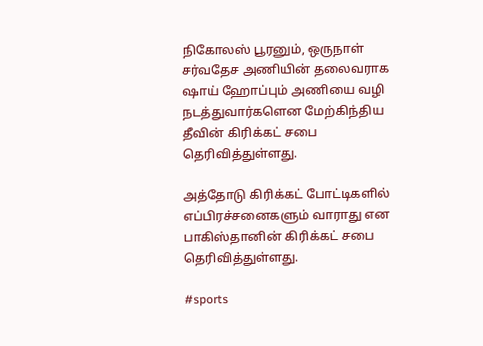நிகோலஸ் பூரனும், ஒருநாள் சர்வதேச அணியின் தலைவராக ஷாய் ஹோப்பும் அணியை வழி நடத்துவார்களென மேற்கிந்திய தீவின் கிரிக்கட் சபை தெரிவித்துள்ளது.

அத்தோடு கிரிக்கட் போட்டிகளில் எப்பிரச்சனைகளும் வாராது என பாகிஸ்தானின் கிரிக்கட் சபை தெரிவித்துள்ளது.

#sports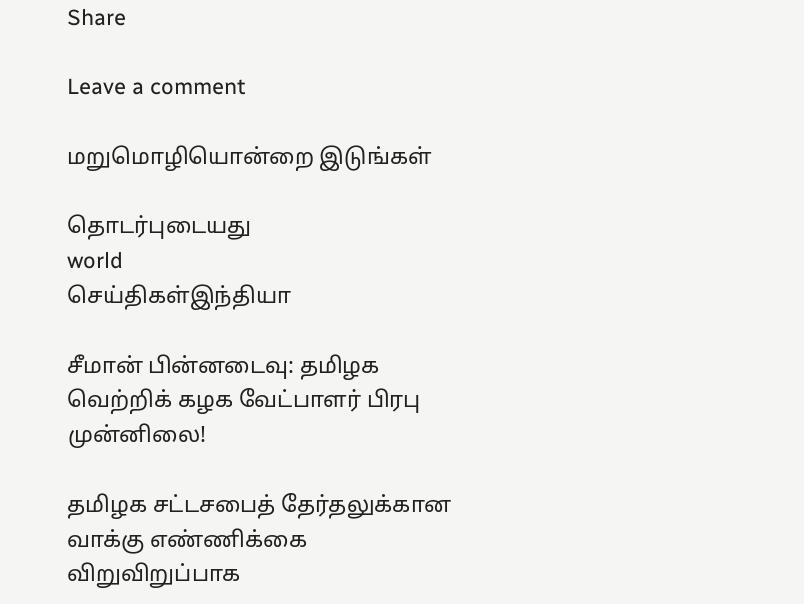Share

Leave a comment

மறுமொழியொன்றை இடுங்கள்

தொடர்புடையது
world
செய்திகள்இந்தியா

சீமான் பின்னடைவு: தமிழக வெற்றிக் கழக வேட்பாளர் பிரபு முன்னிலை!

தமிழக சட்டசபைத் தேர்தலுக்கான வாக்கு எண்ணிக்கை விறுவிறுப்பாக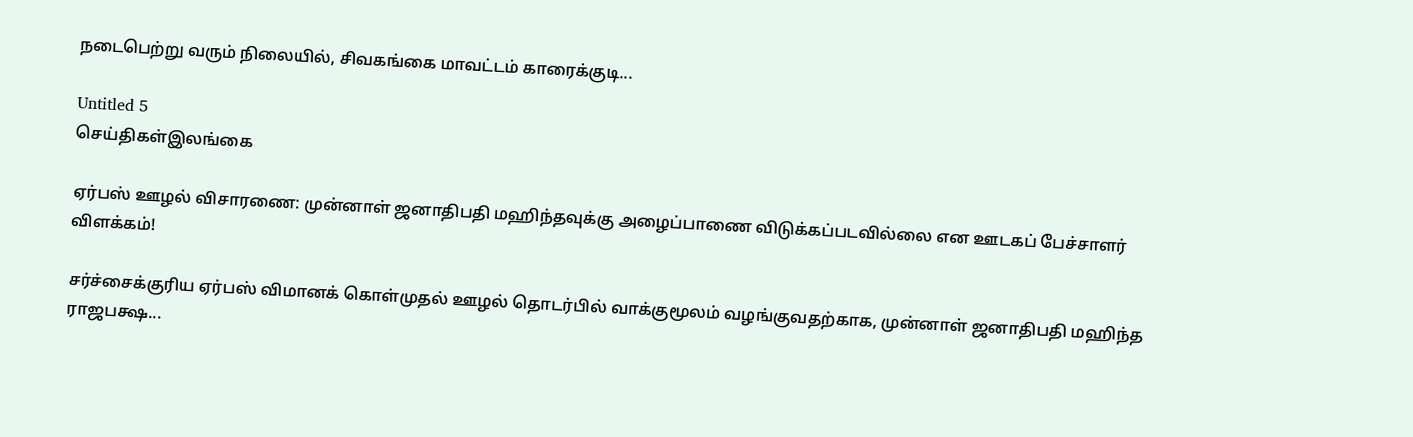நடைபெற்று வரும் நிலையில், சிவகங்கை மாவட்டம் காரைக்குடி...

Untitled 5
செய்திகள்இலங்கை

ஏர்பஸ் ஊழல் விசாரணை: முன்னாள் ஜனாதிபதி மஹிந்தவுக்கு அழைப்பாணை விடுக்கப்படவில்லை என ஊடகப் பேச்சாளர் விளக்கம்!

சர்ச்சைக்குரிய ஏர்பஸ் விமானக் கொள்முதல் ஊழல் தொடர்பில் வாக்குமூலம் வழங்குவதற்காக, முன்னாள் ஜனாதிபதி மஹிந்த ராஜபக்ஷ...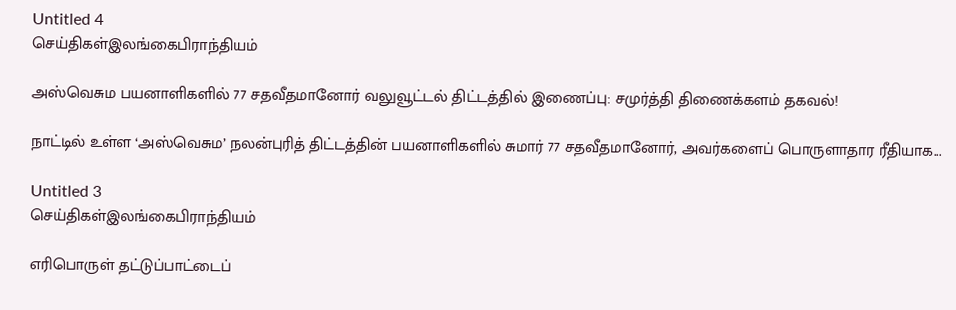Untitled 4
செய்திகள்இலங்கைபிராந்தியம்

அஸ்வெசும பயனாளிகளில் 77 சதவீதமானோர் வலுவூட்டல் திட்டத்தில் இணைப்பு: சமுர்த்தி திணைக்களம் தகவல்!

நாட்டில் உள்ள ‘அஸ்வெசும’ நலன்புரித் திட்டத்தின் பயனாளிகளில் சுமார் 77 சதவீதமானோர், அவர்களைப் பொருளாதார ரீதியாக...

Untitled 3
செய்திகள்இலங்கைபிராந்தியம்

எரிபொருள் தட்டுப்பாட்டைப்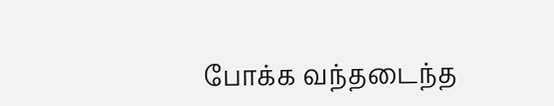போக்க வந்தடைந்த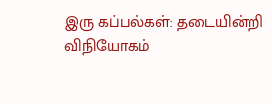இரு கப்பல்கள்: தடையின்றி விநியோகம்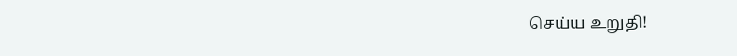செய்ய உறுதி!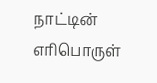நாட்டின் எரிபொருள்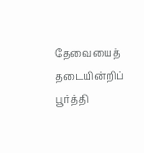தேவையைத் தடையின்றிப் பூர்த்தி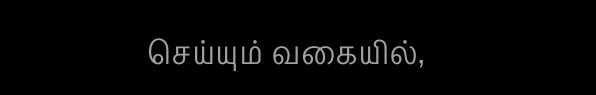செய்யும் வகையில்,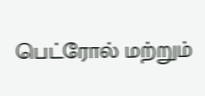பெட்ரோல் மற்றும்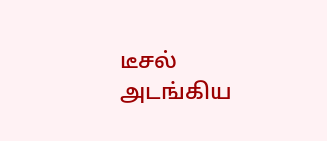டீசல் அடங்கிய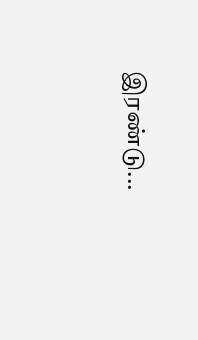இரண்டு...